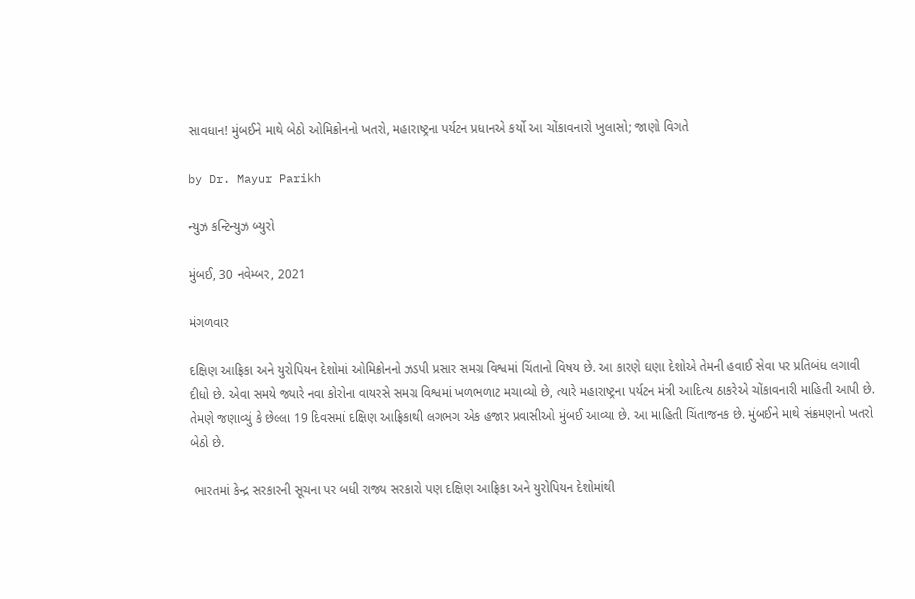સાવધાન! મુંબઈને માથે બેઠો ઓમિક્રોનનો ખતરો, મહારાષ્ટ્રના પર્યટન પ્રધાનએ કર્યો આ ચોંકાવનારો ખુલાસો; જાણો વિગતે

by Dr. Mayur Parikh

ન્યુઝ કન્ટિન્યુઝ બ્યુરો

મુંબઈ, 30 નવેમ્બર, 2021

મંગળવાર

દક્ષિણ આફ્રિકા અને યુરોપિયન દેશોમાં ઓમિક્રોનનો ઝડપી પ્રસાર સમગ્ર વિશ્વમાં ચિંતાનો વિષય છે. આ કારણે ઘણા દેશોએ તેમની હવાઈ સેવા પર પ્રતિબંધ લગાવી દીધો છે. એવા સમયે જ્યારે નવા કોરોના વાયરસે સમગ્ર વિશ્વમાં ખળભળાટ મચાવ્યો છે, ત્યારે મહારાષ્ટ્રના પર્યટન મંત્રી આદિત્ય ઠાકરેએ ચોંકાવનારી માહિતી આપી છે. તેમણે જણાવ્યું કે છેલ્લા 19 દિવસમાં દક્ષિણ આફ્રિકાથી લગભગ એક હજાર પ્રવાસીઓ મુંબઈ આવ્યા છે. આ માહિતી ચિંતાજનક છે. મુંબઈને માથે સંક્રમણનો ખતરો બેઠો છે.

 ભારતમાં કેન્દ્ર સરકારની સૂચના પર બધી રાજ્ય સરકારો પણ દક્ષિણ આફ્રિકા અને યુરોપિયન દેશોમાંથી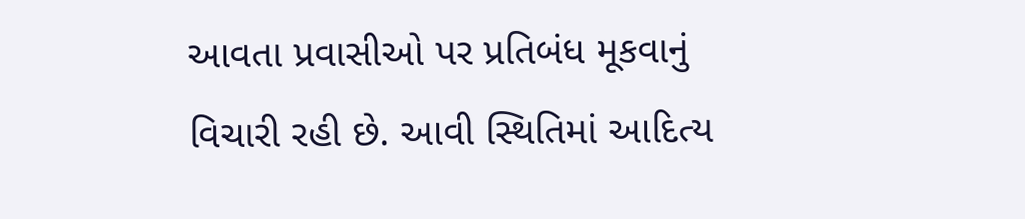આવતા પ્રવાસીઓ પર પ્રતિબંધ મૂકવાનું વિચારી રહી છે. આવી સ્થિતિમાં આદિત્ય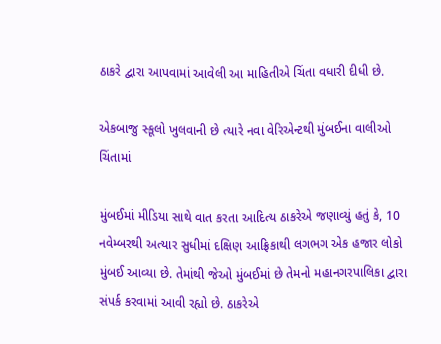ઠાકરે દ્વારા આપવામાં આવેલી આ માહિતીએ ચિંતા વધારી દીધી છે.

એકબાજુ સ્કૂલો ખુલવાની છે ત્યારે નવા વેરિએન્ટથી મુંબઈના વાલીઓ ચિંતામાં

મુંબઈમાં મીડિયા સાથે વાત કરતા આદિત્ય ઠાકરેએ જણાવ્યું હતું કે, 10 નવેમ્બરથી અત્યાર સુધીમાં દક્ષિણ આફ્રિકાથી લગભગ એક હજાર લોકો મુંબઈ આવ્યા છે. તેમાંથી જેઓ મુંબઈમાં છે તેમનો મહાનગરપાલિકા દ્વારા સંપર્ક કરવામાં આવી રહ્યો છે. ઠાકરેએ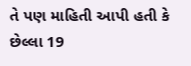તે પણ માહિતી આપી હતી કે છેલ્લા 19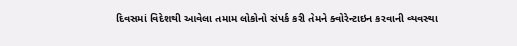દિવસમાં વિદેશથી આવેલા તમામ લોકોનો સંપર્ક કરી તેમને ક્વોરેન્ટાઇન કરવાની વ્યવસ્થા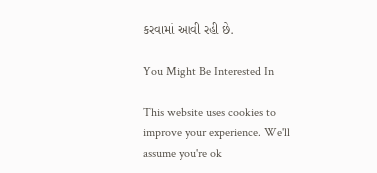કરવામાં આવી રહી છે.

You Might Be Interested In

This website uses cookies to improve your experience. We'll assume you're ok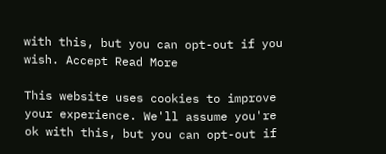with this, but you can opt-out if you wish. Accept Read More

This website uses cookies to improve your experience. We'll assume you're ok with this, but you can opt-out if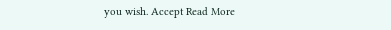you wish. Accept Read More